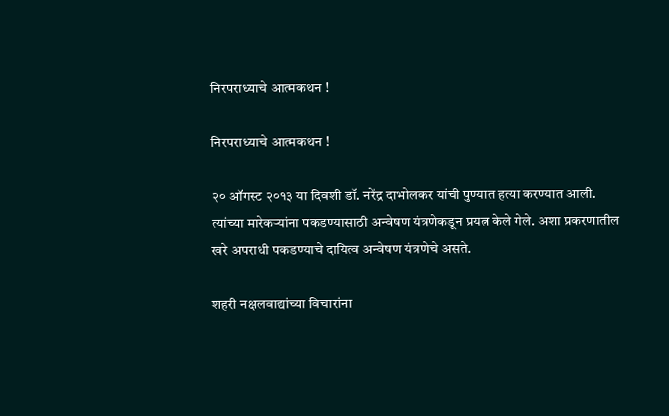निरपराध्याचे आत्मकथन !

निरपराध्याचे आत्मकथन !

२० ऑगस्ट २०१३ या दिवशी डॉ. नरेंद्र दाभोलकर यांची पुण्यात हत्या करण्यात आली. त्यांच्या मारेकर्‍यांना पकडण्यासाठी अन्वेषण यंत्रणेकडून प्रयत्न केले गेले. अशा प्रकरणातील खरे अपराधी पकडण्याचे दायित्व अन्वेषण यंत्रणेचे असते.

शहरी नक्षलवाद्यांच्या विचारांना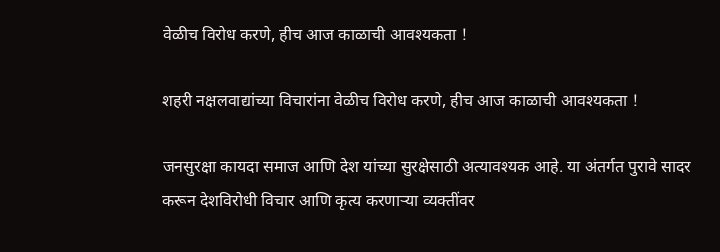वेळीच विरोध करणे, हीच आज काळाची आवश्यकता !

शहरी नक्षलवाद्यांच्या विचारांना वेळीच विरोध करणे, हीच आज काळाची आवश्यकता !

जनसुरक्षा कायदा समाज आणि देश यांच्या सुरक्षेसाठी अत्यावश्यक आहे. या अंतर्गत पुरावे सादर करून देशविरोधी विचार आणि कृत्य करणार्‍या व्यक्तींवर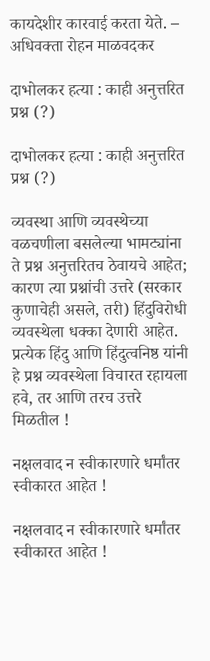कायदेशीर कारवाई करता येते. – अधिवक्ता रोहन माळवदकर

दाभोलकर हत्या : काही अनुत्तरित प्रश्न (?)

दाभोलकर हत्या : काही अनुत्तरित प्रश्न (?)

व्यवस्था आणि व्यवस्थेच्या वळचणीला बसलेल्या भामट्यांना ते प्रश्न अनुत्तरितच ठेवायचे आहेत; कारण त्या प्रश्नांची उत्तरे (सरकार कुणाचेही असले, तरी) हिंदुविरोधी व्यवस्थेला धक्का देणारी आहेत. प्रत्येक हिंदु आणि हिंदुत्वनिष्ठ यांनी हे प्रश्न व्यवस्थेला विचारत रहायला हवे, तर आणि तरच उत्तरे मिळतील !

नक्षलवाद न स्वीकारणारे धर्मांतर स्वीकारत आहेत !

नक्षलवाद न स्वीकारणारे धर्मांतर स्वीकारत आहेत !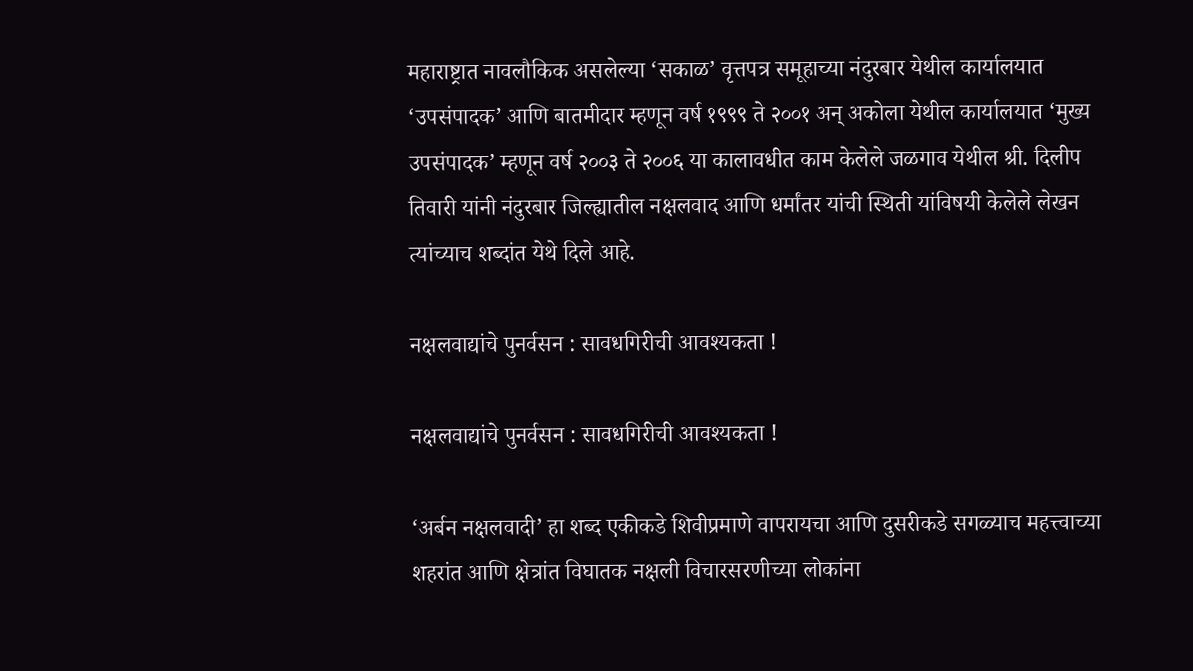महाराष्ट्रात नावलौकिक असलेल्या ‘सकाळ’ वृत्तपत्र समूहाच्या नंदुरबार येथील कार्यालयात ‘उपसंपादक’ आणि बातमीदार म्हणून वर्ष १९९९ ते २००१ अन् अकोला येथील कार्यालयात ‘मुख्य उपसंपादक’ म्हणून वर्ष २००३ ते २००६ या कालावधीत काम केलेले जळगाव येथील श्री. दिलीप तिवारी यांनी नंदुरबार जिल्ह्यातील नक्षलवाद आणि धर्मांतर यांची स्थिती यांविषयी केलेले लेखन त्यांच्याच शब्दांत येथे दिले आहे.

नक्षलवाद्यांचे पुनर्वसन : सावधगिरीची आवश्यकता !

नक्षलवाद्यांचे पुनर्वसन : सावधगिरीची आवश्यकता !

‘अर्बन नक्षलवादी’ हा शब्द एकीकडे शिवीप्रमाणे वापरायचा आणि दुसरीकडे सगळ्याच महत्त्वाच्या शहरांत आणि क्षेत्रांत विघातक नक्षली विचारसरणीच्या लोकांना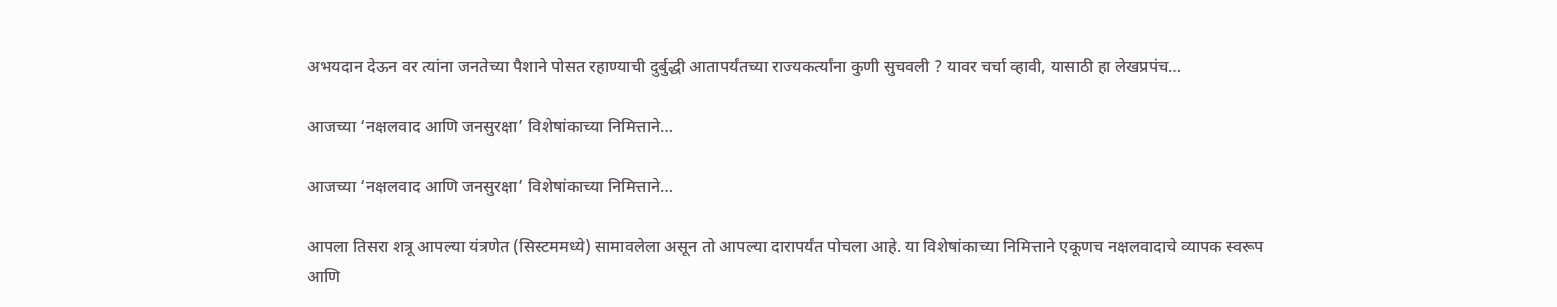अभयदान देऊन वर त्यांना जनतेच्या पैशाने पोसत रहाण्याची दुर्बुद्धी आतापर्यंतच्या राज्यकर्त्यांना कुणी सुचवली ? यावर चर्चा व्हावी, यासाठी हा लेखप्रपंच…

आजच्या ‘नक्षलवाद आणि जनसुरक्षा’ विशेषांकाच्या निमित्ताने…

आजच्या ‘नक्षलवाद आणि जनसुरक्षा’ विशेषांकाच्या निमित्ताने…

आपला तिसरा शत्रू आपल्या यंत्रणेत (सिस्टममध्ये) सामावलेला असून तो आपल्या दारापर्यंत पोचला आहे. या विशेषांकाच्या निमित्ताने एकूणच नक्षलवादाचे व्यापक स्वरूप आणि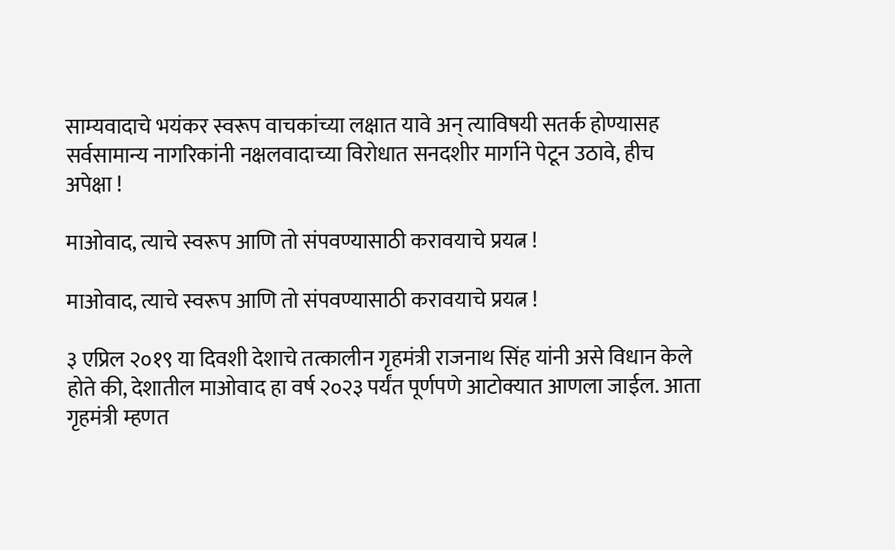साम्यवादाचे भयंकर स्वरूप वाचकांच्या लक्षात यावे अन् त्याविषयी सतर्क होण्यासह सर्वसामान्य नागरिकांनी नक्षलवादाच्या विरोधात सनदशीर मार्गाने पेटून उठावे, हीच अपेक्षा !

माओवाद, त्याचे स्वरूप आणि तो संपवण्यासाठी करावयाचे प्रयत्न !

माओवाद, त्याचे स्वरूप आणि तो संपवण्यासाठी करावयाचे प्रयत्न !

३ एप्रिल २०१९ या दिवशी देशाचे तत्कालीन गृहमंत्री राजनाथ सिंह यांनी असे विधान केले होते की, देशातील माओवाद हा वर्ष २०२३ पर्यंत पूर्णपणे आटोक्यात आणला जाईल. आता गृहमंत्री म्हणत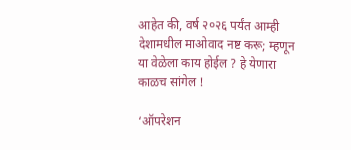आहेत की, वर्ष २०२६ पर्यंत आम्ही देशामधील माओवाद नष्ट करू; म्हणून या वेळेला काय होईल ? हे येणारा काळच सांगेल !

‘ऑपरेशन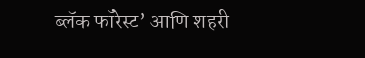ब्लॅक फॉरेस्ट’ आणि शहरी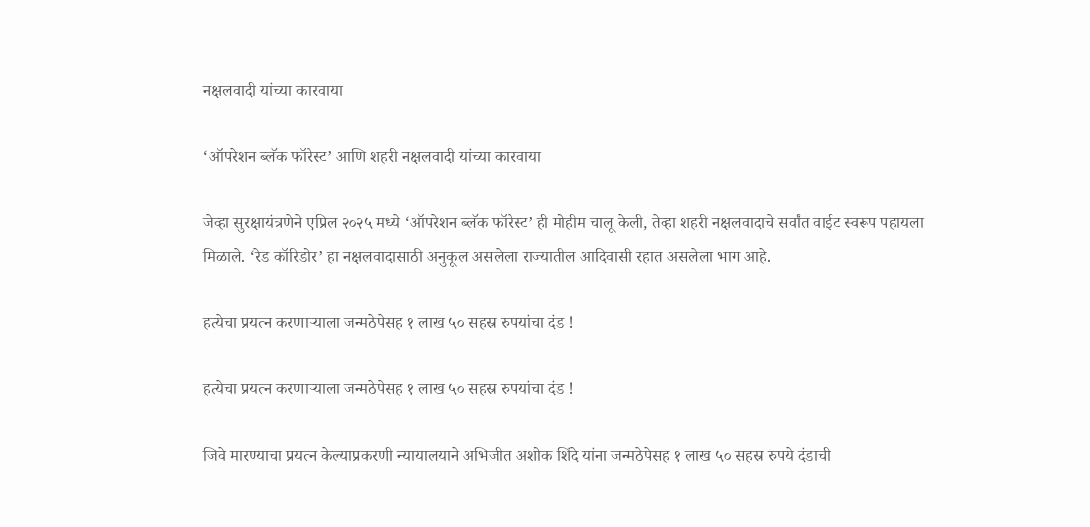नक्षलवादी यांच्या कारवाया

‘ऑपरेशन ब्लॅक फॉरेस्ट’ आणि शहरी नक्षलवादी यांच्या कारवाया

जेव्हा सुरक्षायंत्रणेने एप्रिल २०२५ मध्ये ‘ऑपरेशन ब्लॅक फॉरेस्ट’ ही मोहीम चालू केली, तेव्हा शहरी नक्षलवादाचे सर्वांत वाईट स्वरूप पहायला मिळाले. ‘रेड कॉरिडोर’ हा नक्षलवादासाठी अनुकूल असलेला राज्यातील आदिवासी रहात असलेला भाग आहे.

हत्येचा प्रयत्न करणार्‍याला जन्मठेपेसह १ लाख ५० सहस्र रुपयांचा दंड !

हत्येचा प्रयत्न करणार्‍याला जन्मठेपेसह १ लाख ५० सहस्र रुपयांचा दंड !

जिवे मारण्याचा प्रयत्न केल्याप्रकरणी न्यायालयाने अभिजीत अशोक शिंदे यांना जन्मठेपेसह १ लाख ५० सहस्र रुपये दंडाची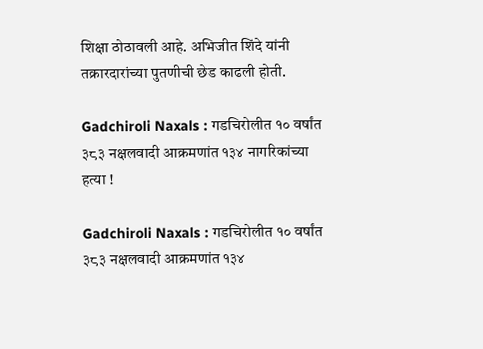शिक्षा ठोठावली आहे. अभिजीत शिंदे यांनी तक्रारदारांच्या पुतणीची छेड काढली होती.

Gadchiroli Naxals : गडचिरोलीत १० वर्षांत ३८३ नक्षलवादी आक्रमणांत १३४ नागरिकांच्या हत्या !

Gadchiroli Naxals : गडचिरोलीत १० वर्षांत ३८३ नक्षलवादी आक्रमणांत १३४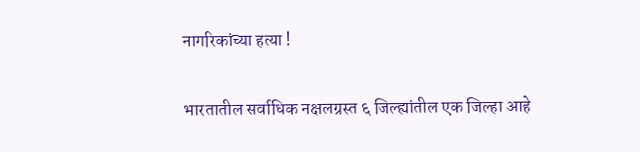नागरिकांच्या हत्या !

भारतातील सर्वाधिक नक्षलग्रस्त ६ जिल्ह्यांतील एक जिल्हा आहे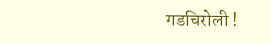गडचिरोली !